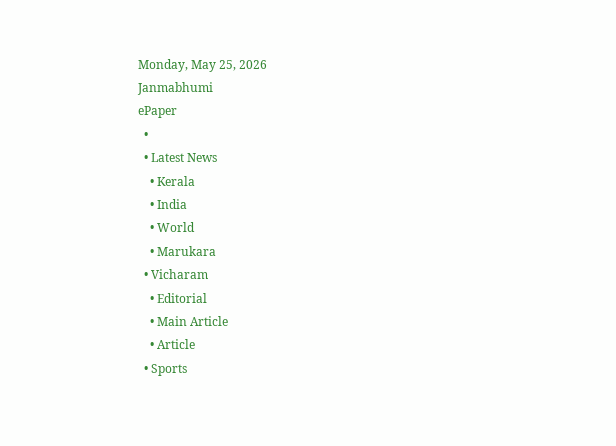Monday, May 25, 2026
Janmabhumi
ePaper
  •
  • Latest News
    • Kerala
    • India
    • World
    • Marukara
  • Vicharam
    • Editorial
    • Main Article
    • Article
  • Sports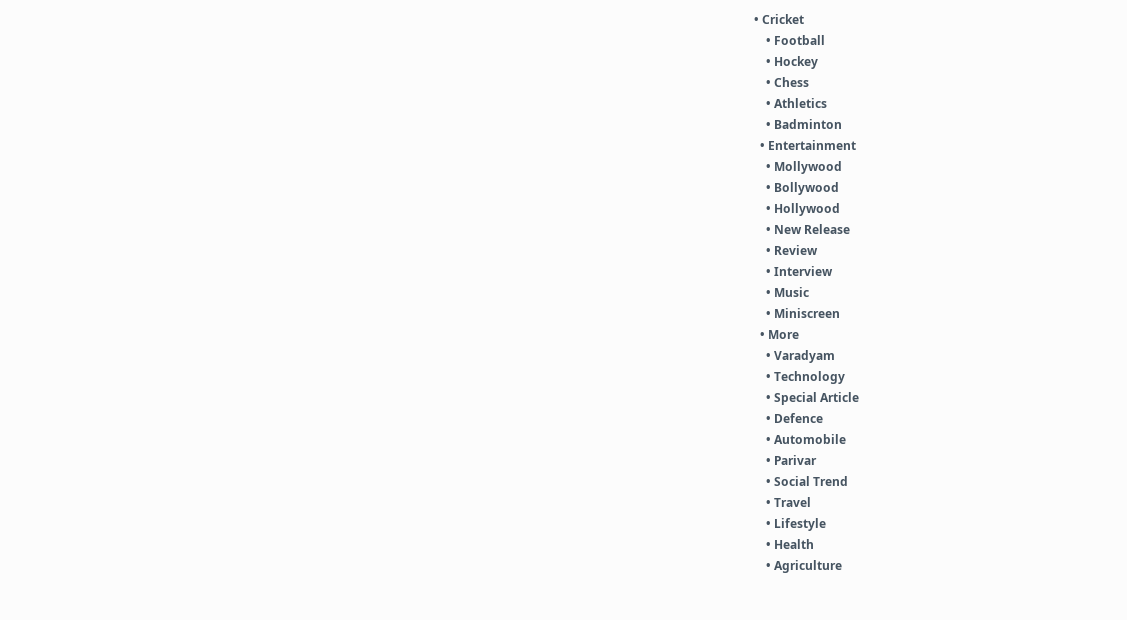• Cricket
    • Football
    • Hockey
    • Chess
    • Athletics
    • Badminton
  • Entertainment
    • Mollywood
    • Bollywood
    • Hollywood
    • New Release
    • Review
    • Interview
    • Music
    • Miniscreen
  • More
    • Varadyam
    • Technology
    • Special Article
    • Defence
    • Automobile
    • Parivar
    • Social Trend
    • Travel
    • Lifestyle
    • Health
    • Agriculture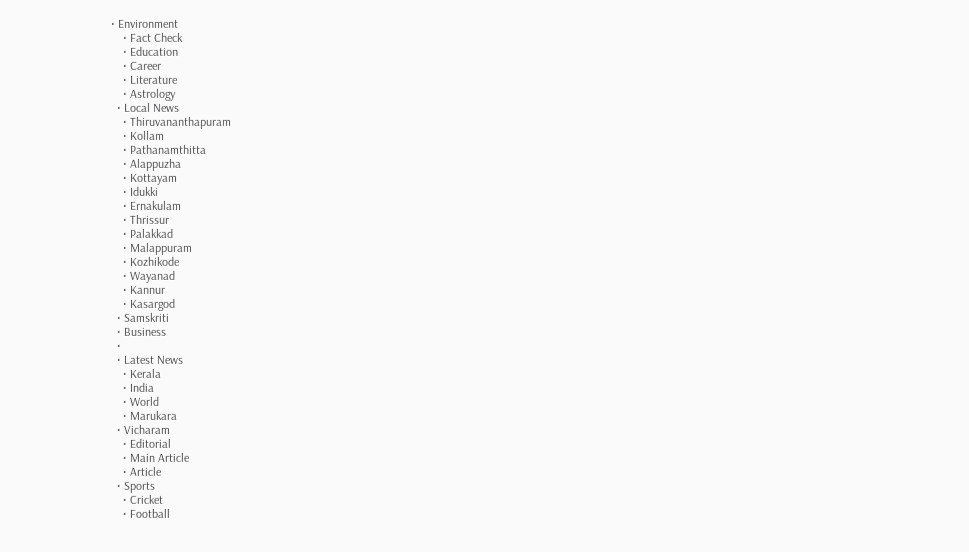• Environment
    • Fact Check
    • Education
    • Career
    • Literature
    • Astrology
  • Local News
    • Thiruvananthapuram
    • Kollam
    • Pathanamthitta
    • Alappuzha
    • Kottayam
    • Idukki
    • Ernakulam
    • Thrissur
    • Palakkad
    • Malappuram
    • Kozhikode
    • Wayanad
    • Kannur
    • Kasargod
  • Samskriti
  • Business
  •
  • Latest News
    • Kerala
    • India
    • World
    • Marukara
  • Vicharam
    • Editorial
    • Main Article
    • Article
  • Sports
    • Cricket
    • Football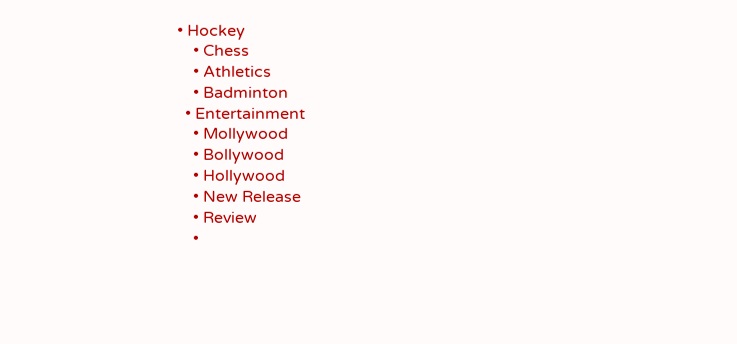• Hockey
    • Chess
    • Athletics
    • Badminton
  • Entertainment
    • Mollywood
    • Bollywood
    • Hollywood
    • New Release
    • Review
    •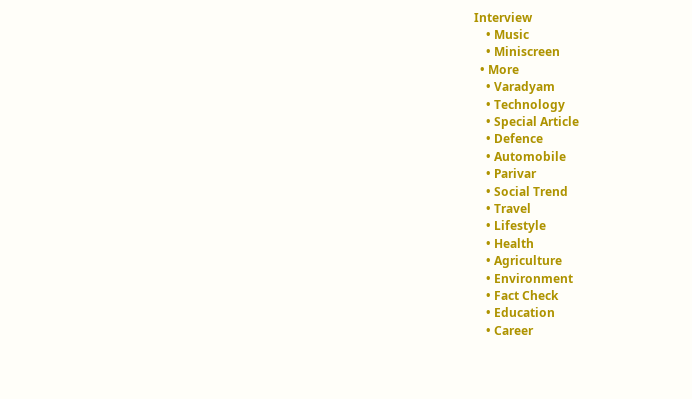Interview
    • Music
    • Miniscreen
  • More
    • Varadyam
    • Technology
    • Special Article
    • Defence
    • Automobile
    • Parivar
    • Social Trend
    • Travel
    • Lifestyle
    • Health
    • Agriculture
    • Environment
    • Fact Check
    • Education
    • Career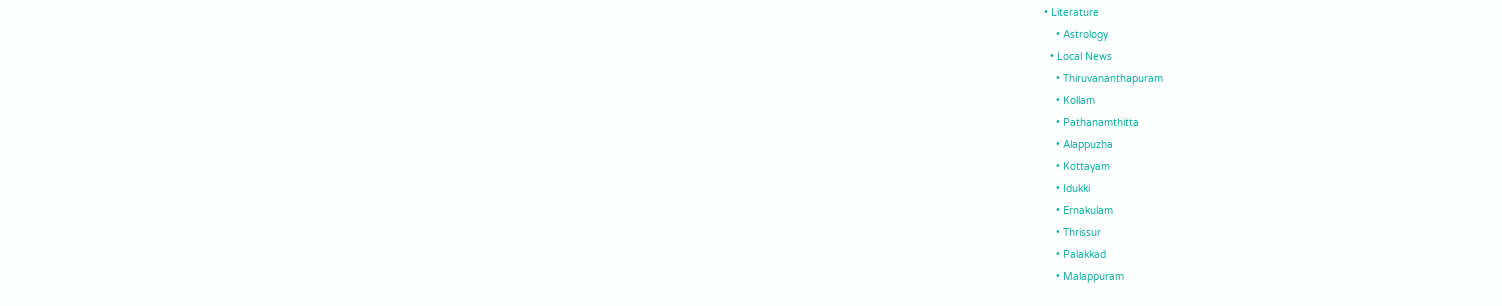• Literature
    • Astrology
  • Local News
    • Thiruvananthapuram
    • Kollam
    • Pathanamthitta
    • Alappuzha
    • Kottayam
    • Idukki
    • Ernakulam
    • Thrissur
    • Palakkad
    • Malappuram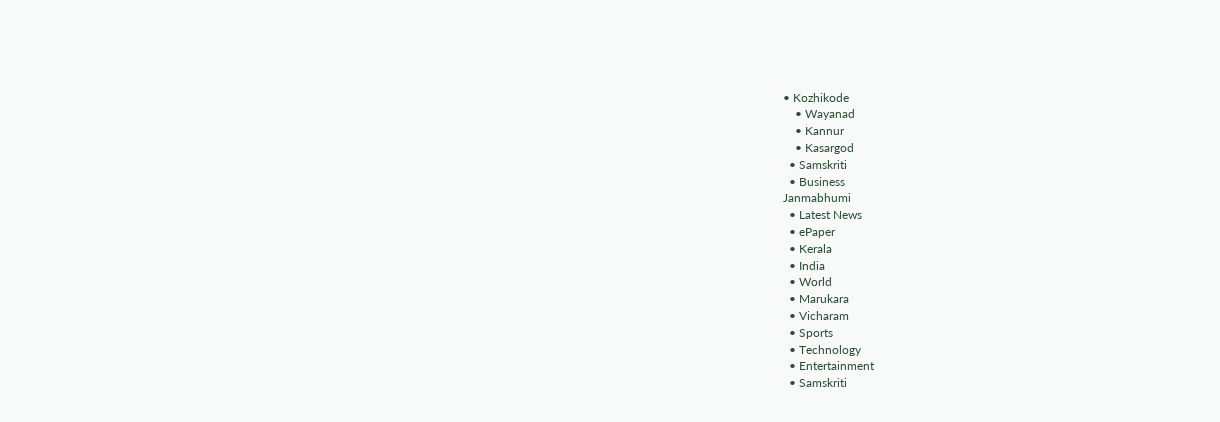• Kozhikode
    • Wayanad
    • Kannur
    • Kasargod
  • Samskriti
  • Business
Janmabhumi
  • Latest News
  • ePaper
  • Kerala
  • India
  • World
  • Marukara
  • Vicharam
  • Sports
  • Technology
  • Entertainment
  • Samskriti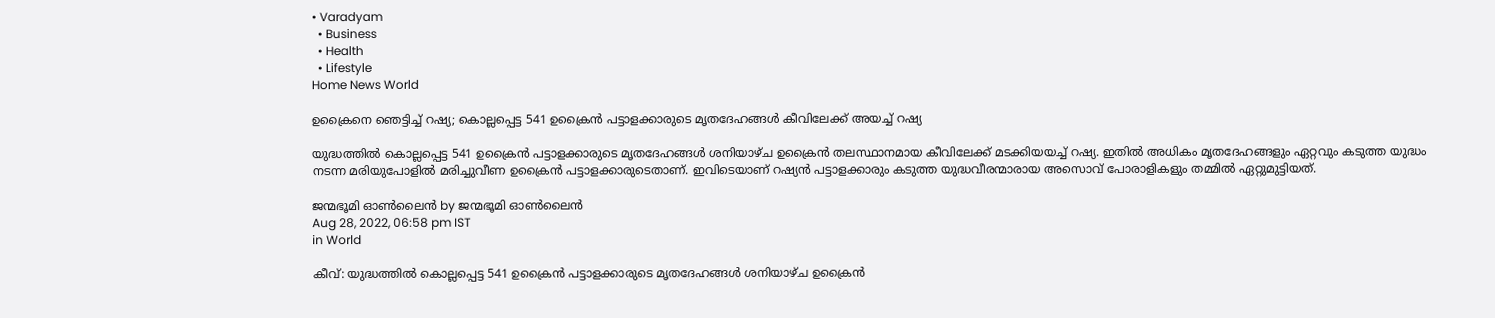• Varadyam
  • Business
  • Health
  • Lifestyle
Home News World

ഉക്രൈനെ ഞെട്ടിച്ച് റഷ്യ; കൊല്ലപ്പെട്ട 541 ഉക്രൈന്‍ പട്ടാളക്കാരുടെ മൃതദേഹങ്ങള്‍ കീവിലേക്ക് അയച്ച് റഷ്യ

യുദ്ധത്തില്‍ കൊല്ലപ്പെട്ട 541 ഉക്രൈന്‍ പട്ടാളക്കാരുടെ മൃതദേഹങ്ങള്‍ ശനിയാഴ്ച ഉക്രൈന്‍ തലസ്ഥാനമായ കീവിലേക്ക് മടക്കിയയച്ച് റഷ്യ. ഇതില്‍ അധികം മൃതദേഹങ്ങളും ഏറ്റവും കടുത്ത യുദ്ധം നടന്ന മരിയുപോളില്‍ മരിച്ചുവീണ ഉക്രൈന്‍ പട്ടാളക്കാരുടെതാണ്. ഇവിടെയാണ് റഷ്യന്‍ പട്ടാളക്കാരും കടുത്ത യുദ്ധവീരന്മാരായ അസൊവ് പോരാളികളും തമ്മില്‍ ഏറ്റുമുട്ടിയത്.

ജന്മഭൂമി ഓണ്‍ലൈന്‍ by ജന്മഭൂമി ഓണ്‍ലൈന്‍
Aug 28, 2022, 06:58 pm IST
in World

കീവ്: യുദ്ധത്തില്‍ കൊല്ലപ്പെട്ട 541 ഉക്രൈന്‍ പട്ടാളക്കാരുടെ മൃതദേഹങ്ങള്‍ ശനിയാഴ്ച ഉക്രൈന്‍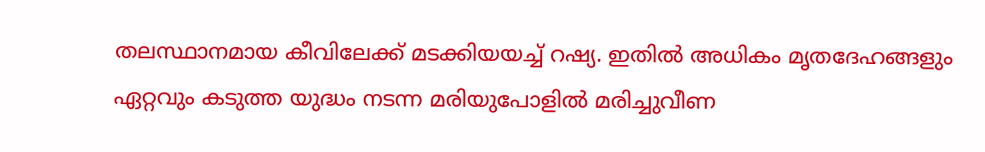തലസ്ഥാനമായ കീവിലേക്ക് മടക്കിയയച്ച് റഷ്യ. ഇതില്‍ അധികം മൃതദേഹങ്ങളും ഏറ്റവും കടുത്ത യുദ്ധം നടന്ന മരിയുപോളില്‍ മരിച്ചുവീണ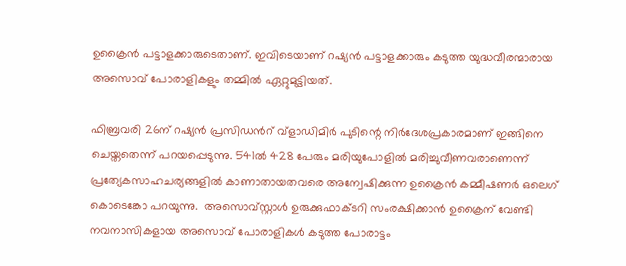ഉക്രൈന്‍ പട്ടാളക്കാരുടെതാണ്. ഇവിടെയാണ് റഷ്യന്‍ പട്ടാളക്കാരും കടുത്ത യുദ്ധവീരന്മാരായ അസൊവ് പോരാളികളും തമ്മില്‍ ഏറ്റുമുട്ടിയത്.

ഫിബ്രവരി 26ന് റഷ്യന്‍ പ്രസിഡന്‍റ് വ്ളാഡിമിര്‍ പുടിന്റെ നിര്‍ദേശപ്രകാരമാണ് ഇങ്ങിനെ ചെയ്തതെന്ന് പറയപ്പെടുന്നു. 541ല്‍ 428 പേരും മരിയുപോളില്‍ മരിച്ചുവീണവരാണെന്ന് പ്രത്യേകസാഹചര്യങ്ങളില്‍ കാണാതായതവരെ അന്വേഷിക്കുന്ന ഉക്രൈന്‍ കമ്മീഷണര്‍ ഒലെഗ് കൊടെങ്കോ പറയുന്നു.  അസൊവ്സ്റ്റാള്‍ ഉരുക്കുഫാക്ടറി സംരക്ഷിക്കാന്‍ ഉക്രൈന് വേണ്ടി നവനാസികളായ അസൊവ് പോരാളികള്‍ കടുത്ത പോരാട്ടം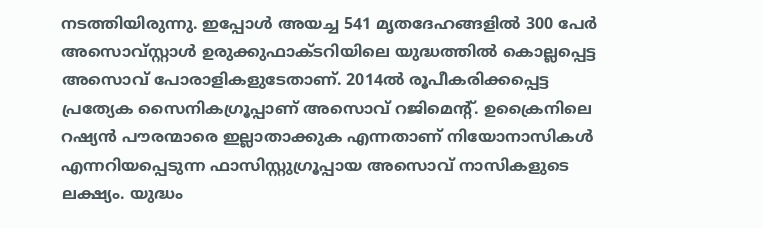നടത്തിയിരുന്നു. ഇപ്പോള്‍ അയച്ച 541 മൃതദേഹങ്ങളില്‍ 300 പേര്‍ അസൊവ്സ്റ്റാള്‍ ഉരുക്കുഫാക്ടറിയിലെ യുദ്ധത്തില്‍ കൊല്ലപ്പെട്ട അസൊവ് പോരാളികളുടേതാണ്. 2014ല്‍ രൂപീകരിക്കപ്പെട്ട പ്രത്യേക സൈനികഗ്രൂപ്പാണ് അസൊവ് റജിമെന്‍റ്. ഉക്രൈനിലെ റഷ്യന്‍ പൗരന്മാരെ ഇല്ലാതാക്കുക എന്നതാണ് നിയോനാസികള്‍ എന്നറിയപ്പെടുന്ന ഫാസിസ്റ്റുഗ്രൂപ്പായ അസൊവ് നാസികളുടെ ലക്ഷ്യം. യുദ്ധം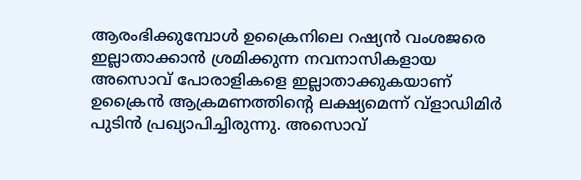ആരംഭിക്കുമ്പോള്‍ ഉക്രൈനിലെ റഷ്യന്‍ വംശജരെ ഇല്ലാതാക്കാന്‍ ശ്രമിക്കുന്ന നവനാസികളായ അസൊവ് പോരാളികളെ ഇല്ലാതാക്കുകയാണ് ഉക്രൈന്‍ ആക്രമണത്തിന്റെ ലക്ഷ്യമെന്ന് വ്ളാഡിമിര്‍ പുടിന്‍ പ്രഖ്യാപിച്ചിരുന്നു. അസൊവ്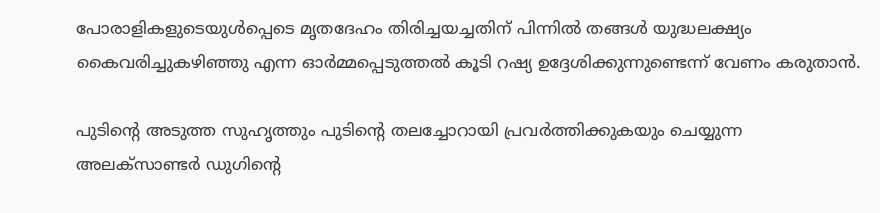പോരാളികളുടെയുള്‍പ്പെടെ മൃതദേഹം തിരിച്ചയച്ചതിന് പിന്നില്‍ തങ്ങള്‍ യുദ്ധലക്ഷ്യം കൈവരിച്ചുകഴിഞ്ഞു എന്ന ഓര്‍മ്മപ്പെടുത്തല്‍ കൂടി റഷ്യ ഉദ്ദേശിക്കുന്നുണ്ടെന്ന് വേണം കരുതാന്‍.

പുടിന്റെ അടുത്ത സുഹൃത്തും പുടിന്റെ തലച്ചോറായി പ്രവര്‍ത്തിക്കുകയും ചെയ്യുന്ന അലക്സാണ്ടര്‍ ‍ഡുഗിന്റെ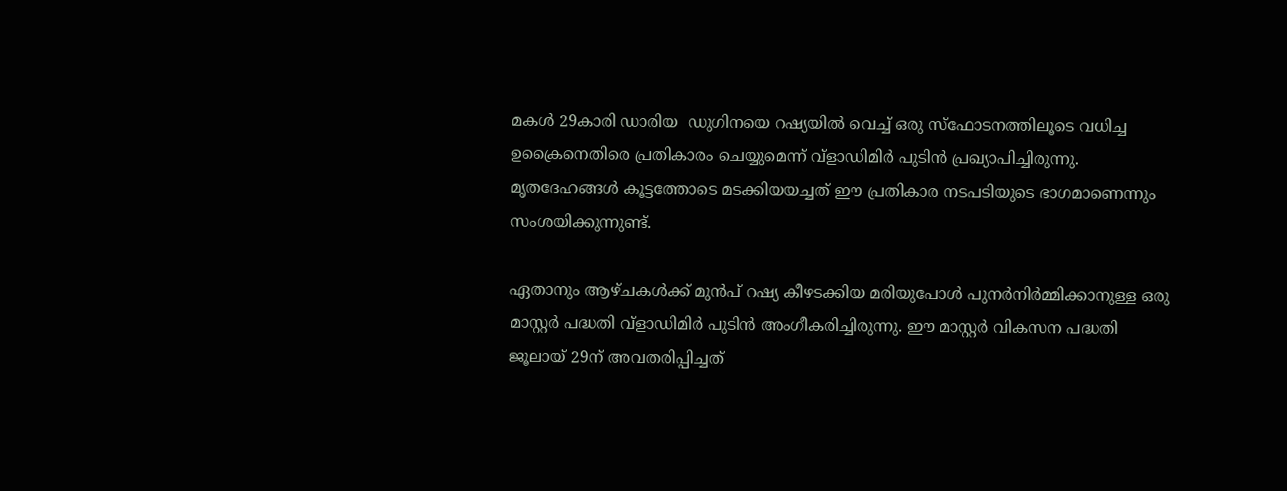മകള്‍ 29കാരി ഡാരിയ  ഡുഗിനയെ റഷ്യയില്‍ വെച്ച് ഒരു സ്ഫോടനത്തിലൂടെ വധിച്ച ഉക്രൈനെതിരെ പ്രതികാരം ചെയ്യുമെന്ന് വ്ളാഡിമിര്‍ പുടിന്‍ പ്രഖ്യാപിച്ചിരുന്നു. മൃതദേഹങ്ങള്‍ കൂട്ടത്തോടെ മടക്കിയയച്ചത് ഈ പ്രതികാര നടപടിയുടെ ഭാഗമാണെന്നും സംശയിക്കുന്നുണ്ട്.

ഏതാനും ആഴ്ചകള്‍ക്ക് മുന്‍പ് റഷ്യ കീഴടക്കിയ മരിയുപോള്‍ പുനര്‍നിര്‍മ്മിക്കാനുള്ള ഒരു മാസ്റ്റര്‍ പദ്ധതി വ്ളാഡിമിര്‍ പുടിന്‍ അംഗീകരിച്ചിരുന്നു. ഈ മാസ്റ്റര്‍ വികസന പദ്ധതി ജൂലായ് 29ന് അവതരിപ്പിച്ചത്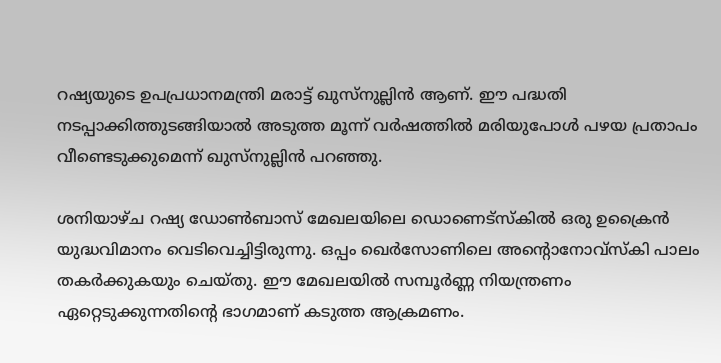റഷ്യയുടെ ഉപപ്രധാനമന്ത്രി മരാട്ട് ഖുസ്നുല്ലിന്‍ ആണ്. ഈ പദ്ധതി നടപ്പാക്കിത്തുടങ്ങിയാല്‍ അടുത്ത മൂന്ന് വര്‍ഷത്തില്‍ മരിയുപോള്‍ പഴയ പ്രതാപം വീണ്ടെടുക്കുമെന്ന് ഖുസ്നുല്ലിന്‍ പറഞ്ഞു.

ശനിയാഴ്ച റഷ്യ ഡോണ്‍ബാസ് മേഖലയിലെ ഡൊണെട്സ്കില്‍ ഒരു ഉക്രൈന്‍ യുദ്ധവിമാനം വെടിവെച്ചിട്ടിരുന്നു. ഒപ്പം ഖെര്‍സോണിലെ അന്‍റൊനോവ്സ്കി പാലം തകര്‍ക്കുകയും ചെയ്തു. ഈ മേഖലയില്‍ സമ്പൂര്‍ണ്ണ നിയന്ത്രണം ഏറ്റെടുക്കുന്നതിന്റെ ഭാഗമാണ് കടുത്ത ആക്രമണം.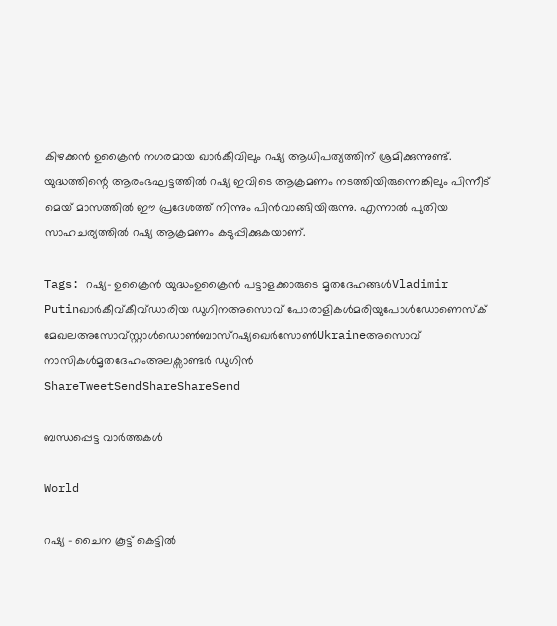കിഴക്കന്‍ ഉക്രൈന്‍ നഗരമായ ഖാര്‍കീവിലും റഷ്യ ആധിപത്യത്തിന് ശ്രമിക്കുന്നുണ്ട്. യുദ്ധത്തിന്റെ ആരംഭഘട്ടത്തില്‍ റഷ്യ ഇവിടെ ആക്രമണം നടത്തിയിരുന്നെങ്കിലും പിന്നീട് മെയ് മാസത്തില്‍ ഈ പ്രദേശത്ത് നിന്നും പിന്‍വാങ്ങിയിരുന്നു. എന്നാല്‍ പുതിയ സാഹചര്യത്തില്‍ റഷ്യ ആക്രമണം കടുപ്പിക്കുകയാണ്.

Tags: റഷ്യ- ഉക്രൈന്‍ യുദ്ധംഉക്രൈന്‍ പട്ടാളക്കാരുടെ മൃതദേഹങ്ങള്‍Vladimir Putinഖാര്‍കീവ്കീവ്ഡാരിയ ഡുഗിനഅസൊവ് പോരാളികള്‍മരിയുപോള്‍ഡോണെസ്‌ക് മേഖലഅസോവ്‌സ്റ്റാള്‍ഡൊണ്‍ബാസ്റഷ്യഖെര്‍സോണ്‍Ukraineഅസൊവ് നാസികള്‍മൃതദേഹംഅലക്സാണ്ടര്‍ ‍ഡുഗിന്‍
ShareTweetSendShareShareSend

ബന്ധപ്പെട്ട വാര്‍ത്തകള്‍

World

റഷ്യ – ചൈന കൂട്ട് കെട്ടിൽ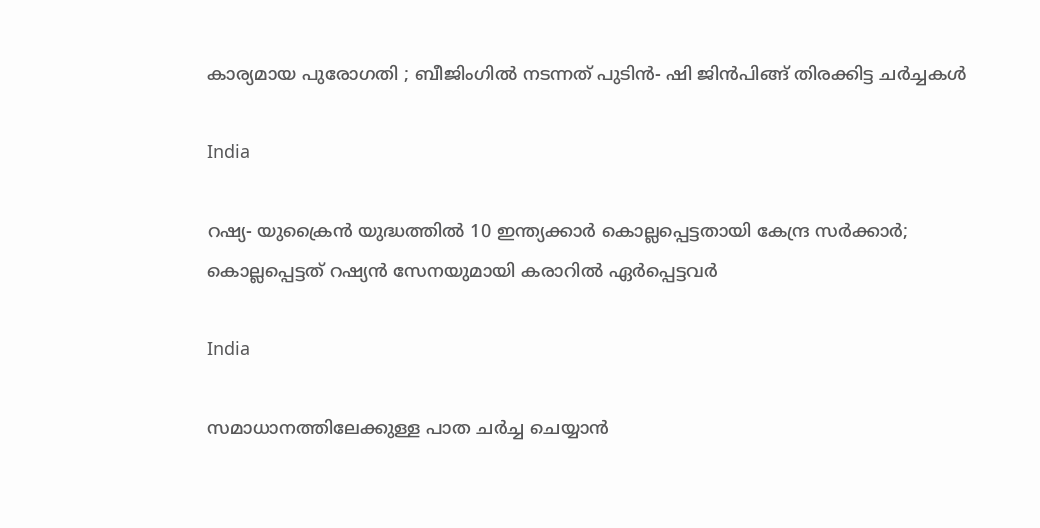കാര്യമായ പുരോഗതി ; ബീജിംഗിൽ നടന്നത് പുടിൻ- ഷി ജിൻപിങ്ങ് തിരക്കിട്ട ചർച്ചകൾ

India

റഷ്യ- യുക്രൈന്‍ യുദ്ധത്തില്‍ 10 ഇന്ത്യക്കാര്‍ കൊല്ലപ്പെട്ടതായി കേന്ദ്ര സര്‍ക്കാര്‍; കൊല്ലപ്പെട്ടത് റഷ്യന്‍ സേനയുമായി കരാറില്‍ ഏര്‍പ്പെട്ടവര്‍

India

സമാധാനത്തിലേക്കുള്ള പാത ചർച്ച ചെയ്യാൻ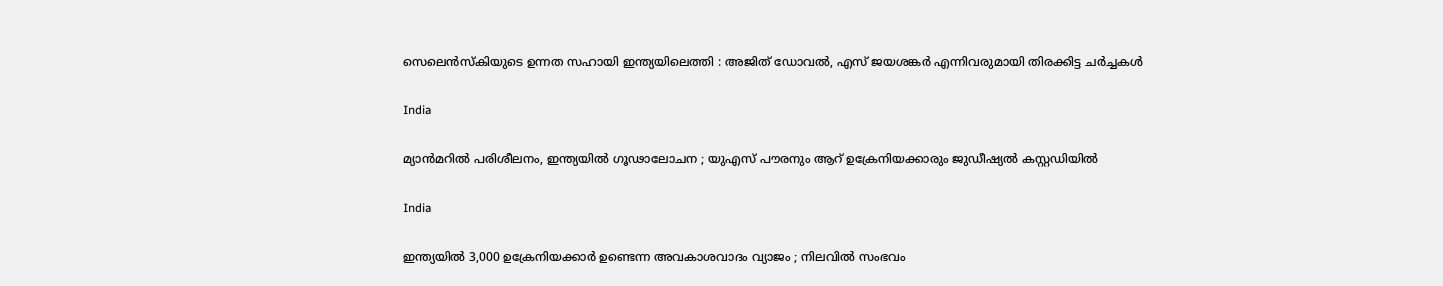സെലെൻസ്‌കിയുടെ ഉന്നത സഹായി ഇന്ത്യയിലെത്തി : അജിത് ഡോവൽ, എസ് ജയശങ്കർ എന്നിവരുമായി തിരക്കിട്ട ചർച്ചകൾ

India

മ്യാൻമറിൽ പരിശീലനം, ഇന്ത്യയിൽ ഗൂഢാലോചന ; യുഎസ് പൗരനും ആറ് ഉക്രേനിയക്കാരും ജുഡീഷ്യൽ കസ്റ്റഡിയിൽ

India

ഇന്ത്യയിൽ 3,000 ഉക്രേനിയക്കാർ ഉണ്ടെന്ന അവകാശവാദം വ്യാജം ; നിലവിൽ സംഭവം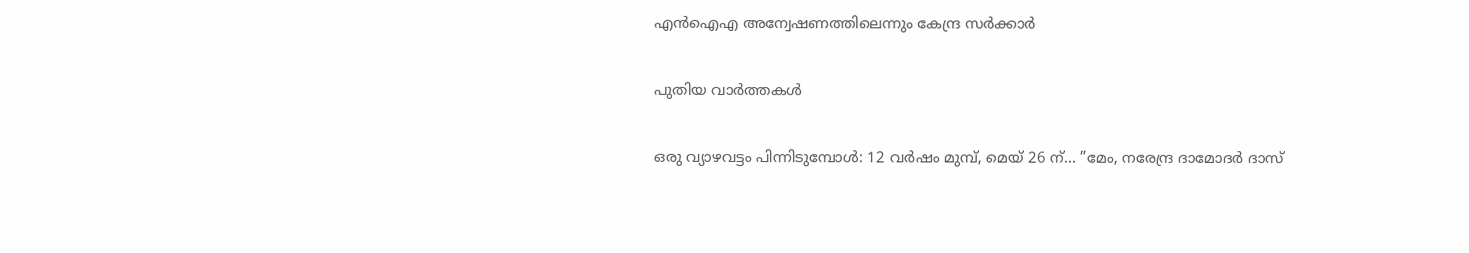എൻഐഎ അന്വേഷണത്തിലെന്നും കേന്ദ്ര സർക്കാർ

പുതിയ വാര്‍ത്തകള്‍

ഒരു വ്യാഴവട്ടം പിന്നിടുമ്പോൾ: 12 വർഷം മുമ്പ്, മെയ് 26 ന്… ”മേം, നരേന്ദ്ര ദാമോദർ ദാസ്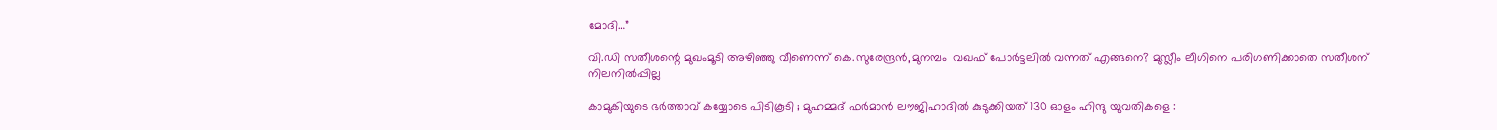മോദി…”

വി.ഡി സതീശന്റെ മുഖംമൂടി അഴിഞ്ഞു വീണെന്ന് കെ.സുരേന്ദ്രന്‍,മുനമ്പം  വഖഫ് പോര്‍ട്ടലില്‍ വന്നത് എങ്ങനെ? മുസ്ലീം ലീഗിനെ പരിഗണിക്കാതെ സതീശന് നിലനില്‍പ്പില്ല

കാമുകിയുടെ ഭർത്താവ് കയ്യോടെ പിടികൂടി ; മുഹമ്മദ് ഫർമാൻ ലൗജിഹാദിൽ കുടുക്കിയത് 130 ഓളം ഹിന്ദു യുവതികളെ :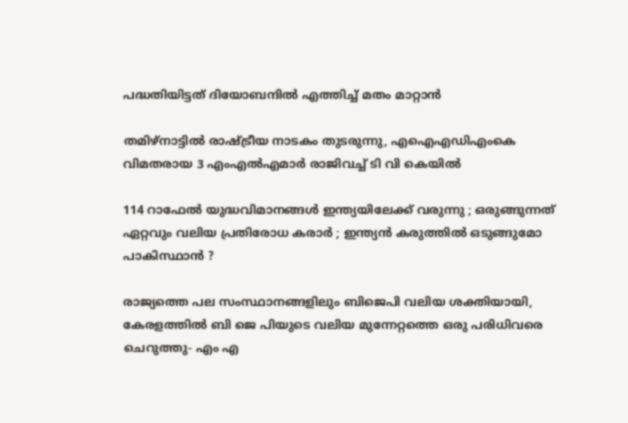പദ്ധതിയിട്ടത് ദിയോബന്ദിൽ എത്തിച്ച് മതം മാറ്റാൻ

തമിഴ്‌നാട്ടില്‍ രാഷ്‌ട്രീയ നാടകം തുടരുന്നു, എഐഎഡിഎംകെ വിമതരായ 3 എംഎല്‍എമാര്‍ രാജിവച്ച് ടി വി കെയില്‍

114 റാഫേൽ യുദ്ധവിമാനങ്ങൾ ഇന്ത്യയിലേക്ക് വരുന്നു ; ഒരുങ്ങുന്നത് ഏറ്റവും വലിയ പ്രതിരോധ കരാർ ; ഇന്ത്യൻ കരുത്തിൽ ഒടുങ്ങുമോ പാകിസ്ഥാൻ ?

രാജ്യത്തെ പല സംസ്ഥാനങ്ങളിലും ബിജെപി വലിയ ശക്തിയായി, കേരളത്തില്‍ ബി ജെ പിയുടെ വലിയ മുന്നേറ്റത്തെ ഒരു പരിധിവരെ ചെറുത്തു- എം എ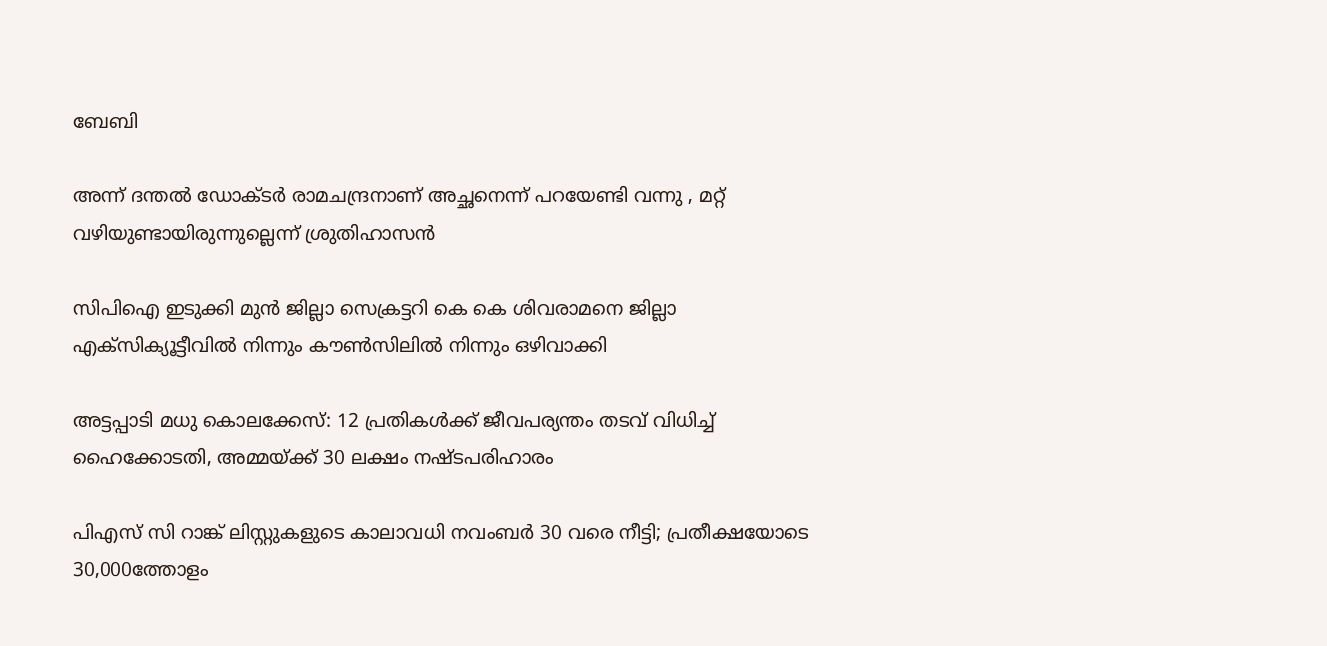ബേബി

അന്ന് ദന്തൽ ഡോക്ടർ രാമചന്ദ്രനാണ് അച്ഛനെന്ന് പറയേണ്ടി വന്നു , മറ്റ് വഴിയുണ്ടായിരുന്നുല്ലെന്ന് ശ്രുതിഹാസൻ

സിപിഐ ഇടുക്കി മുന്‍ ജില്ലാ സെക്രട്ടറി കെ കെ ശിവരാമനെ ജില്ലാ എക്‌സിക്യൂട്ടീവില്‍ നിന്നും കൗണ്‍സിലില്‍ നിന്നും ഒഴിവാക്കി

അട്ടപ്പാടി മധു കൊലക്കേസ്: 12 പ്രതികള്‍ക്ക് ജീവപര്യന്തം തടവ് വിധിച്ച് ഹൈക്കോടതി, അമ്മയ്‌ക്ക് 30 ലക്ഷം നഷ്ടപരിഹാരം

പിഎസ് സി റാങ്ക് ലിസ്റ്റുകളുടെ കാലാവധി നവംബർ 30 വരെ നീട്ടി; പ്രതീക്ഷയോടെ 30,000ത്തോളം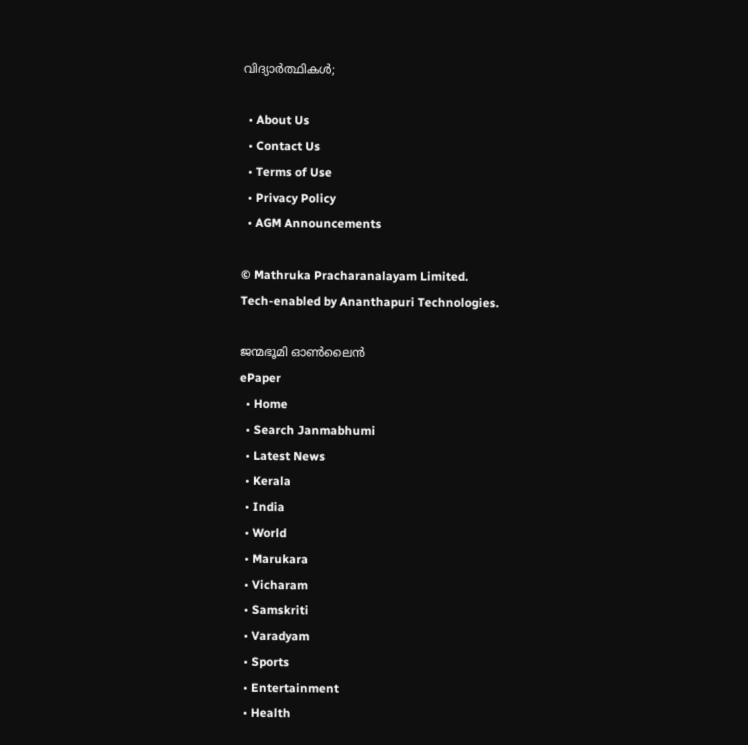വിദ്യാര്‍ത്ഥികള്‍;

  • About Us
  • Contact Us
  • Terms of Use
  • Privacy Policy
  • AGM Announcements

© Mathruka Pracharanalayam Limited.
Tech-enabled by Ananthapuri Technologies.

ജന്മഭൂമി ഓണ്‍ലൈന്‍
ePaper
  • Home
  • Search Janmabhumi
  • Latest News
  • Kerala
  • India
  • World
  • Marukara
  • Vicharam
  • Samskriti
  • Varadyam
  • Sports
  • Entertainment
  • Health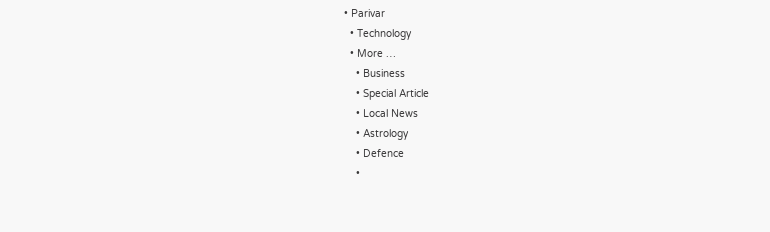• Parivar
  • Technology
  • More …
    • Business
    • Special Article
    • Local News
    • Astrology
    • Defence
    •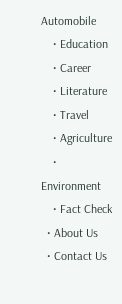Automobile
    • Education
    • Career
    • Literature
    • Travel
    • Agriculture
    • Environment
    • Fact Check
  • About Us
  • Contact Us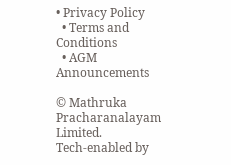• Privacy Policy
  • Terms and Conditions
  • AGM Announcements

© Mathruka Pracharanalayam Limited.
Tech-enabled by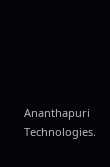Ananthapuri Technologies.